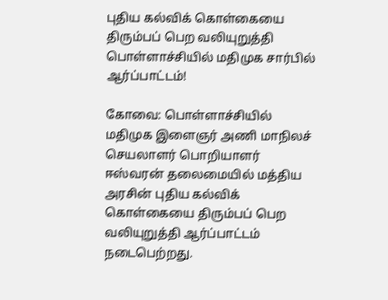புதிய கல்விக் கொள்கையை திரும்பப் பெற வலியுறுத்தி பொள்ளாச்சியில் மதிமுக சார்பில் ஆர்ப்பாட்டம்!

கோவை: பொள்ளாச்சியில் மதிமுக இளைஞர் அணி மாநிலச் செயலாளர் பொறியாளர் ஈஸ்வரன் தலைமையில் மத்திய அரசின் புதிய கல்விக் கொள்கையை திரும்பப் பெற வலியுறுத்தி ஆர்ப்பாட்டம் நடைபெற்றது.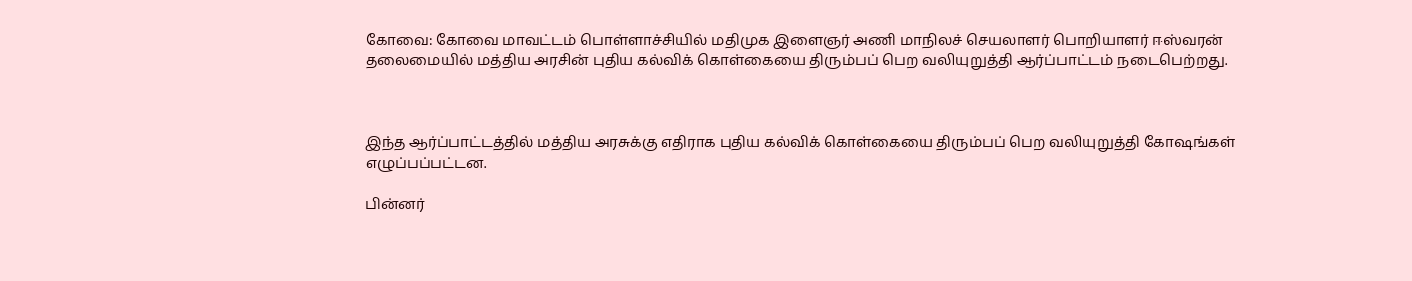கோவை: கோவை மாவட்டம் பொள்ளாச்சியில் மதிமுக இளைஞர் அணி மாநிலச் செயலாளர் பொறியாளர் ஈஸ்வரன் தலைமையில் மத்திய அரசின் புதிய கல்விக் கொள்கையை திரும்பப் பெற வலியுறுத்தி ஆர்ப்பாட்டம் நடைபெற்றது.



இந்த ஆர்ப்பாட்டத்தில் மத்திய அரசுக்கு எதிராக புதிய கல்விக் கொள்கையை திரும்பப் பெற வலியுறுத்தி கோஷங்கள் எழுப்பப்பட்டன.

பின்னர்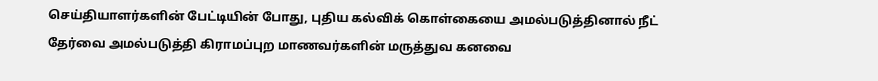செய்தியாளர்களின் பேட்டியின் போது, புதிய கல்விக் கொள்கையை அமல்படுத்தினால் நீட் தேர்வை அமல்படுத்தி கிராமப்புற மாணவர்களின் மருத்துவ கனவை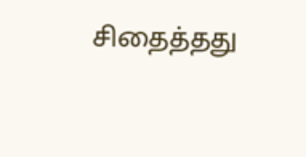சிதைத்தது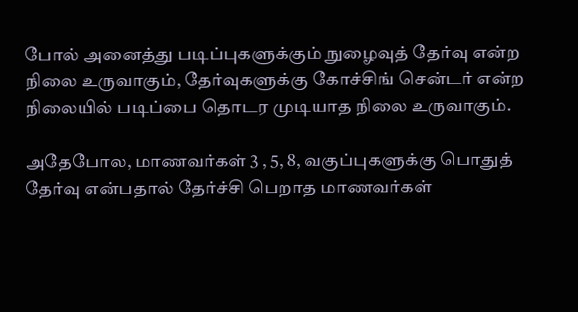போல் அனைத்து படிப்புகளுக்கும் நுழைவுத் தேர்வு என்ற நிலை உருவாகும், தேர்வுகளுக்கு கோச்சிங் சென்டர் என்ற நிலையில் படிப்பை தொடர முடியாத நிலை உருவாகும்.

அதேபோல, மாணவர்கள் 3 , 5, 8, வகுப்புகளுக்கு பொதுத் தேர்வு என்பதால் தேர்ச்சி பெறாத மாணவர்கள்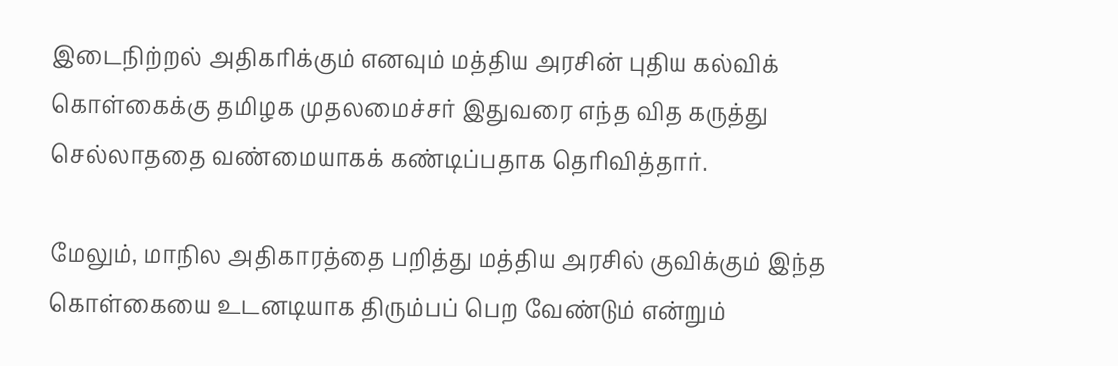இடைநிற்றல் அதிகரிக்கும் எனவும் மத்திய அரசின் புதிய கல்விக் கொள்கைக்கு தமிழக முதலமைச்சர் இதுவரை எந்த வித கருத்து செல்லாததை வண்மையாகக் கண்டிப்பதாக தெரிவித்தார்.

மேலும், மாநில அதிகாரத்தை பறித்து மத்திய அரசில் குவிக்கும் இந்த கொள்கையை உடனடியாக திரும்பப் பெற வேண்டும் என்றும்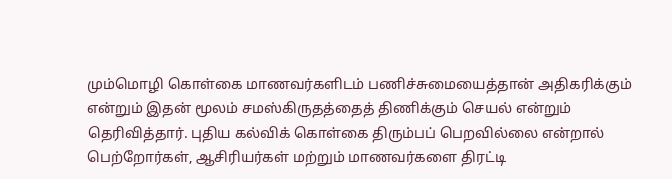மும்மொழி கொள்கை மாணவர்களிடம் பணிச்சுமையைத்தான் அதிகரிக்கும் என்றும் இதன் மூலம் சமஸ்கிருதத்தைத் திணிக்கும் செயல் என்றும் தெரிவித்தார். புதிய கல்விக் கொள்கை திரும்பப் பெறவில்லை என்றால் பெற்றோர்கள், ஆசிரியர்கள் மற்றும் மாணவர்களை திரட்டி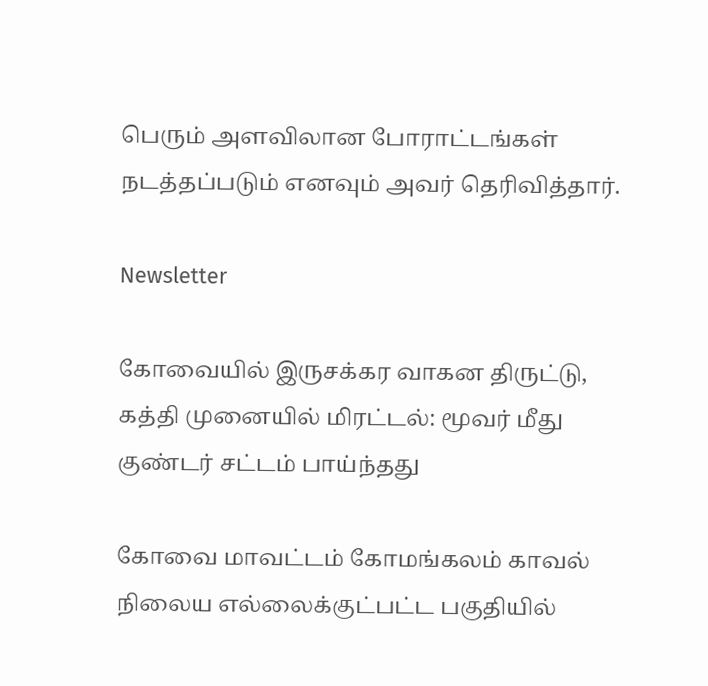பெரும் அளவிலான போராட்டங்கள் நடத்தப்படும் எனவும் அவர் தெரிவித்தார்.

Newsletter

கோவையில் இருசக்கர வாகன திருட்டு, கத்தி முனையில் மிரட்டல்: மூவர் மீது குண்டர் சட்டம் பாய்ந்தது

கோவை மாவட்டம் கோமங்கலம் காவல் நிலைய எல்லைக்குட்பட்ட பகுதியில்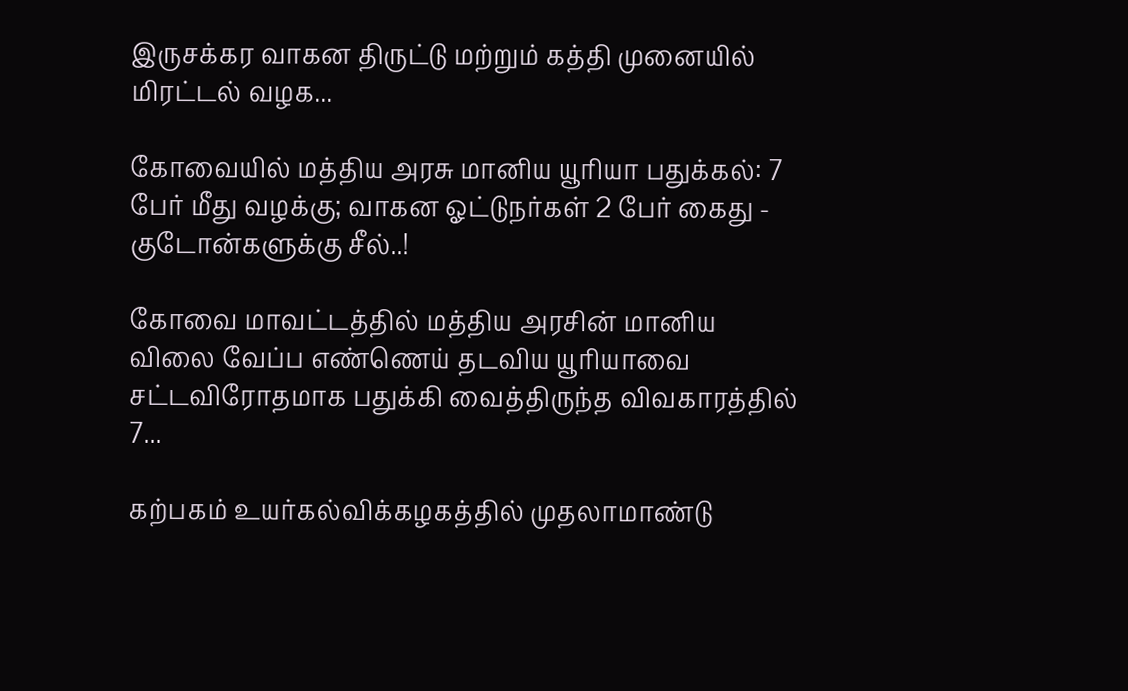இருசக்கர வாகன திருட்டு மற்றும் கத்தி முனையில் மிரட்டல் வழக...

கோவையில் மத்திய அரசு மானிய யூரியா பதுக்கல்: 7 பேர் மீது வழக்கு; வாகன ஓட்டுநர்கள் 2 பேர் கைது - குடோன்களுக்கு சீல்..!

கோவை மாவட்டத்தில் மத்திய அரசின் மானிய விலை வேப்ப எண்ணெய் தடவிய யூரியாவை சட்டவிரோதமாக பதுக்கி வைத்திருந்த விவகாரத்தில் 7...

கற்பகம் உயர்கல்விக்கழகத்தில் முதலாமாண்டு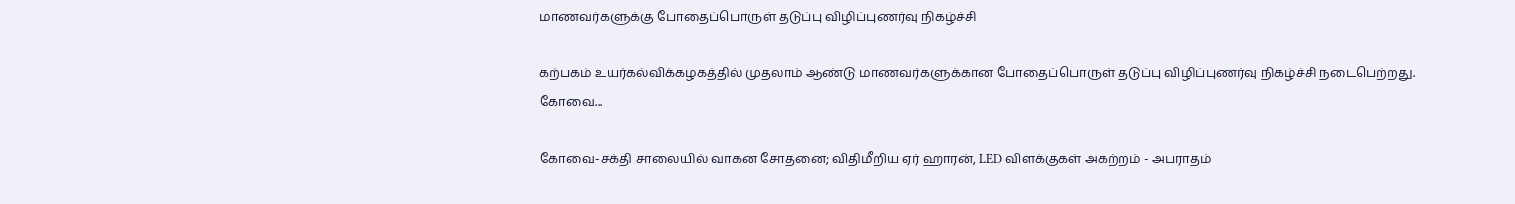மாணவர்களுக்கு போதைப்பொருள் தடுப்பு விழிப்புணர்வு நிகழ்ச்சி

கற்பகம் உயர்கல்விக்கழகத்தில் முதலாம் ஆண்டு மாணவர்களுக்கான போதைப்பொருள் தடுப்பு விழிப்புணர்வு நிகழ்ச்சி நடைபெற்றது. கோவை...

கோவை-சக்தி சாலையில் வாகன சோதனை; விதிமீறிய ஏர் ஹாரன், LED விளக்குகள் அகற்றம் - அபராதம்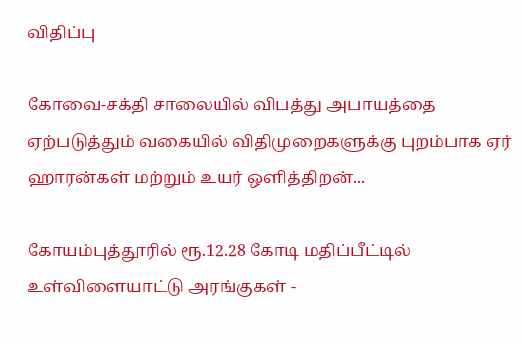விதிப்பு

கோவை-சக்தி சாலையில் விபத்து அபாயத்தை ஏற்படுத்தும் வகையில் விதிமுறைகளுக்கு புறம்பாக ஏர் ஹாரன்கள் மற்றும் உயர் ஒளித்திறன்...

கோயம்புத்தூரில் ரூ.12.28 கோடி மதிப்பீட்டில் உள்விளையாட்டு அரங்குகள் -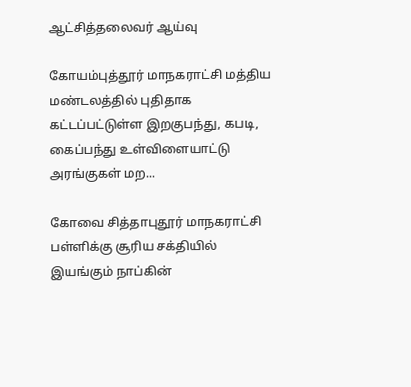ஆட்சித்தலைவர் ஆய்வு

கோயம்புத்தூர் மாநகராட்சி மத்திய மண்டலத்தில் புதிதாக கட்டப்பட்டுள்ள இறகுபந்து, கபடி, கைப்பந்து உள்விளையாட்டு அரங்குகள் மற...

கோவை சித்தாபுதூர் மாநகராட்சி பள்ளிக்கு சூரிய சக்தியில் இயங்கும் நாப்கின்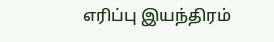எரிப்பு இயந்திரம்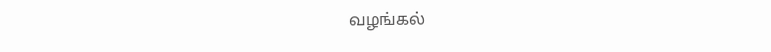வழங்கல்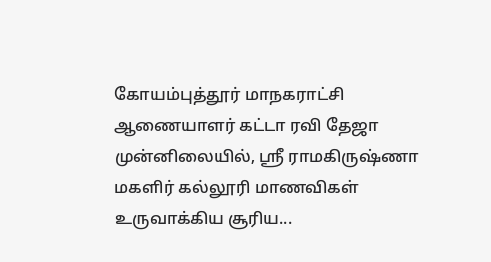கோயம்புத்தூர் மாநகராட்சி ஆணையாளர் கட்டா ரவி தேஜா முன்னிலையில், ஸ்ரீ ராமகிருஷ்ணா மகளிர் கல்லூரி மாணவிகள் உருவாக்கிய சூரிய...